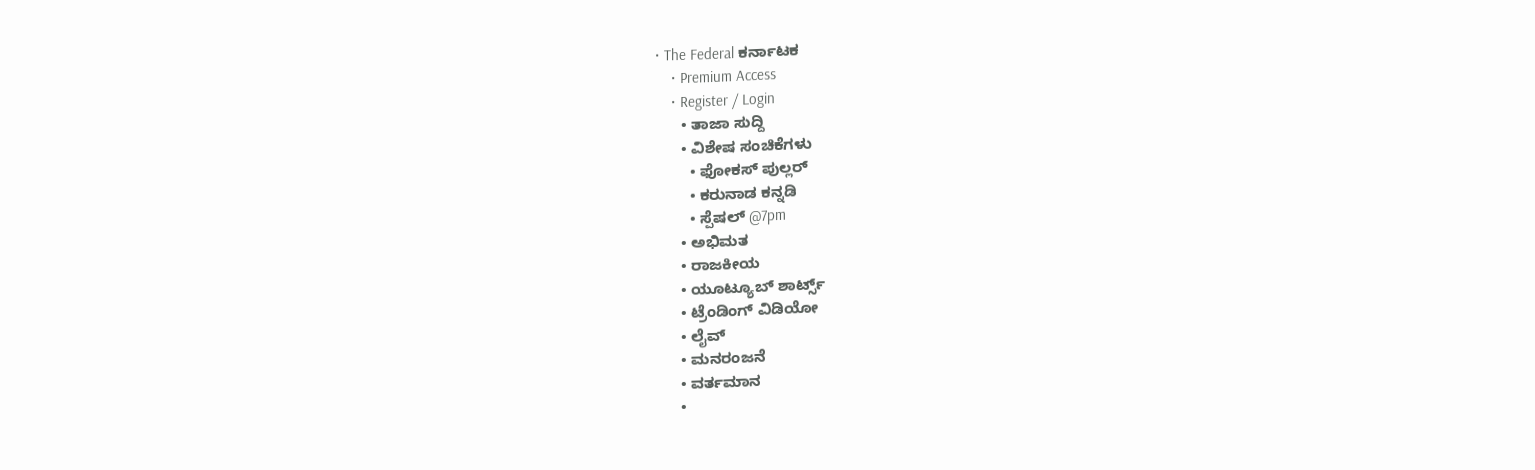• The Federal ಕರ್ನಾಟಕ
    • Premium Access
    • Register / Login
      • ತಾಜಾ ಸುದ್ದಿ
      • ವಿಶೇಷ ಸಂಚಿಕೆಗಳು
        • ಫೋಕಸ್‌ ಪುಲ್ಲರ್‌
        • ಕರುನಾಡ ಕನ್ನಡಿ
        • ಸ್ಪೆಷಲ್‌ @7pm
      • ಅಭಿಮತ
      • ರಾಜಕೀಯ
      • ಯೂಟ್ಯೂಬ್‌ ಶಾರ್ಟ್ಸ್‌
      • ಟ್ರೆಂಡಿಂಗ್‌ ವಿಡಿಯೋ
      • ಲೈವ್‌
      • ಮನರಂಜನೆ
      • ವರ್ತಮಾನ
      •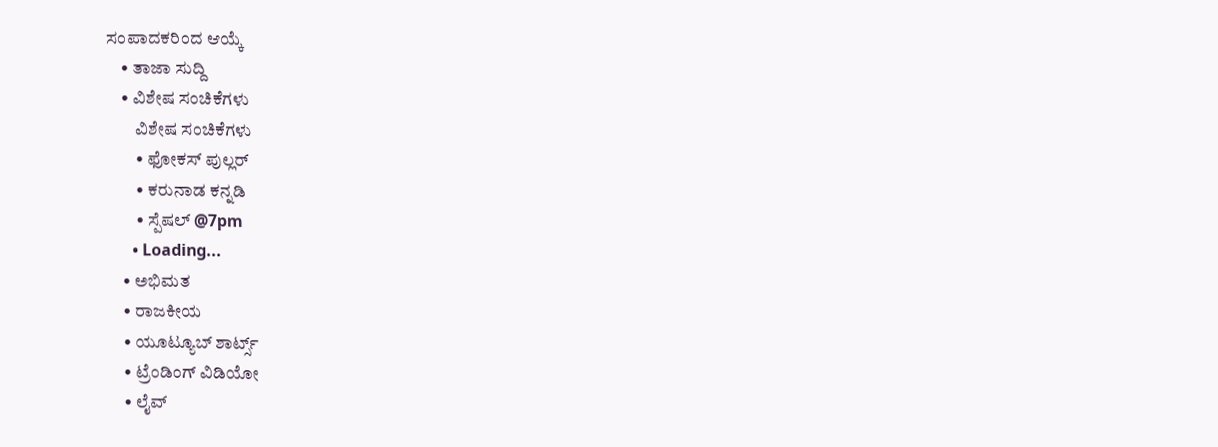ಸಂಪಾದಕರಿಂದ ಆಯ್ಕೆ
    • ತಾಜಾ ಸುದ್ದಿ
    • ವಿಶೇಷ ಸಂಚಿಕೆಗಳು
        ವಿಶೇಷ ಸಂಚಿಕೆಗಳು
        • ಫೋಕಸ್‌ ಪುಲ್ಲರ್‌
        • ಕರುನಾಡ ಕನ್ನಡಿ
        • ಸ್ಪೆಷಲ್‌ @7pm
      • Loading...
    • ಅಭಿಮತ
    • ರಾಜಕೀಯ
    • ಯೂಟ್ಯೂಬ್‌ ಶಾರ್ಟ್ಸ್‌
    • ಟ್ರೆಂಡಿಂಗ್‌ ವಿಡಿಯೋ
    • ಲೈವ್‌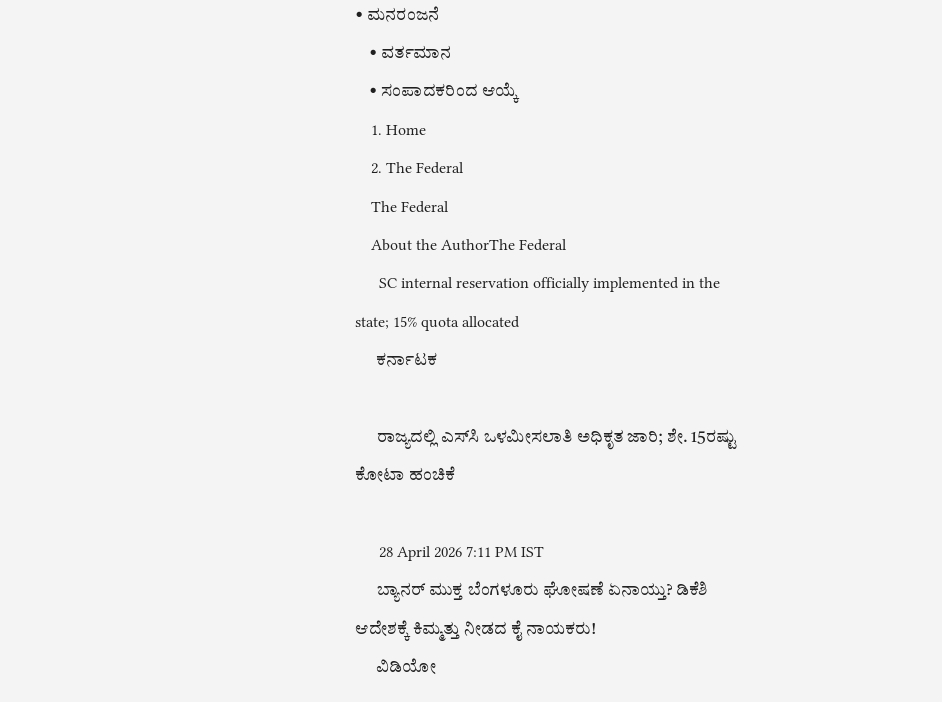• ಮನರಂಜನೆ
    • ವರ್ತಮಾನ
    • ಸಂಪಾದಕರಿಂದ ಆಯ್ಕೆ
    1. Home
    2. The Federal
    The Federal
    About the AuthorThe Federal
      SC internal reservation officially implemented in the state; 15% quota allocated
      ಕರ್ನಾಟಕ

      ರಾಜ್ಯದಲ್ಲಿ ಎಸ್‌ಸಿ ಒಳಮೀಸಲಾತಿ ಅಧಿಕೃತ ಜಾರಿ; ಶೇ. 15ರಷ್ಟು ಕೋಟಾ ಹಂಚಿಕೆ

      28 April 2026 7:11 PM IST
      ಬ್ಯಾನರ್ ಮುಕ್ತ ಬೆಂಗಳೂರು ಘೋಷಣೆ ಏನಾಯ್ತು? ಡಿಕೆಶಿ ಆದೇಶಕ್ಕೆ ಕಿಮ್ಮತ್ತು ನೀಡದ ಕೈ ನಾಯಕರು!
      ವಿಡಿಯೋ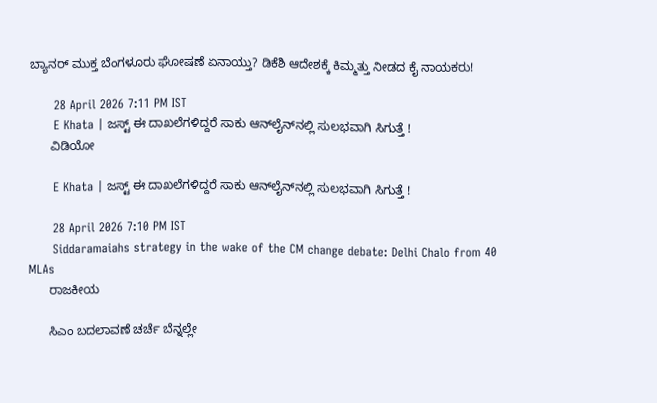ಬ್ಯಾನರ್ ಮುಕ್ತ ಬೆಂಗಳೂರು ಘೋಷಣೆ ಏನಾಯ್ತು? ಡಿಕೆಶಿ ಆದೇಶಕ್ಕೆ ಕಿಮ್ಮತ್ತು ನೀಡದ ಕೈ ನಾಯಕರು!

      28 April 2026 7:11 PM IST
      E Khata | ಜಸ್ಟ್‌ ಈ ದಾಖಲೆಗಳಿದ್ದರೆ ಸಾಕು ಆನ್‌ಲೈನ್‌ನಲ್ಲಿ ಸುಲಭವಾಗಿ ಸಿಗುತ್ತೆ !
      ವಿಡಿಯೋ

      E Khata | ಜಸ್ಟ್‌ ಈ ದಾಖಲೆಗಳಿದ್ದರೆ ಸಾಕು ಆನ್‌ಲೈನ್‌ನಲ್ಲಿ ಸುಲಭವಾಗಿ ಸಿಗುತ್ತೆ !

      28 April 2026 7:10 PM IST
      Siddaramaiahs strategy in the wake of the CM change debate: Delhi Chalo from 40 MLAs
      ರಾಜಕೀಯ

      ಸಿಎಂ ಬದಲಾವಣೆ ಚರ್ಚೆ ಬೆನ್ನಲ್ಲೇ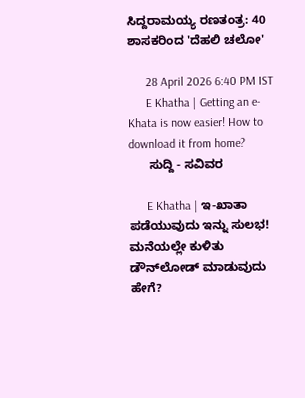ಸಿದ್ದರಾಮಯ್ಯ ರಣತಂತ್ರ: 40 ಶಾಸಕರಿಂದ 'ದೆಹಲಿ ಚಲೋ'

      28 April 2026 6:40 PM IST
      E Khatha | Getting an e-Khata is now easier! How to download it from home?
      ಸುದ್ದಿ - ಸವಿವರ

      E Khatha | ಇ-ಖಾತಾ ಪಡೆಯುವುದು ಇನ್ನು ಸುಲಭ! ಮನೆಯಲ್ಲೇ ಕುಳಿತು ಡೌನ್‌ಲೋಡ್ ಮಾಡುವುದು ಹೇಗೆ?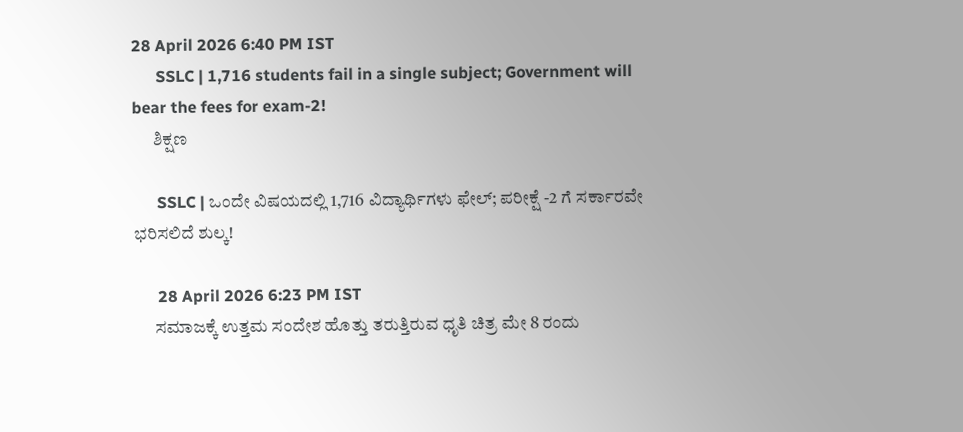28 April 2026 6:40 PM IST
      SSLC | 1,716 students fail in a single subject; Government will bear the fees for exam-2!
      ಶಿಕ್ಷಣ

      SSLC | ಒಂದೇ ವಿಷಯದಲ್ಲಿ 1,716 ವಿದ್ಯಾರ್ಥಿಗಳು ಫೇಲ್‌; ಪರೀಕ್ಷೆ -2 ಗೆ ಸರ್ಕಾರವೇ ಭರಿಸಲಿದೆ ಶುಲ್ಕ!

      28 April 2026 6:23 PM IST
      ಸಮಾಜಕ್ಕೆ ಉತ್ತಮ ಸಂದೇಶ ಹೊತ್ತು ತರುತ್ತಿರುವ ಧೃತಿ ಚಿತ್ರ ಮೇ 8 ರಂದು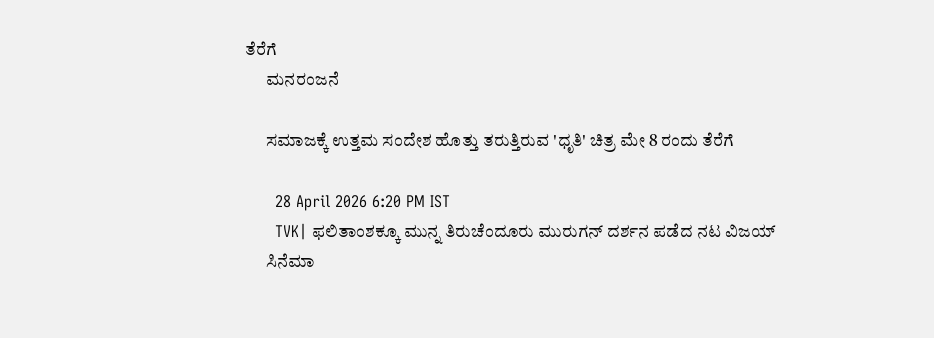ತೆರೆಗೆ
      ಮನರಂಜನೆ

      ಸಮಾಜಕ್ಕೆ ಉತ್ತಮ ಸಂದೇಶ ಹೊತ್ತು ತರುತ್ತಿರುವ 'ಧೃತಿ' ಚಿತ್ರ ಮೇ 8 ರಂದು ತೆರೆಗೆ

      28 April 2026 6:20 PM IST
      TVK| ಫಲಿತಾಂಶಕ್ಕೂ ಮುನ್ನ ತಿರುಚೆಂದೂರು ಮುರುಗನ್ ದರ್ಶನ ಪಡೆದ ನಟ ವಿಜಯ್
      ಸಿನೆಮಾ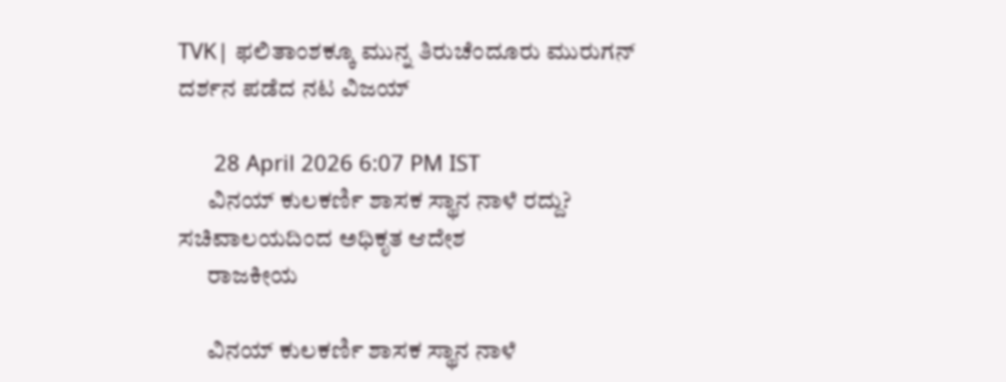TVK| ಫಲಿತಾಂಶಕ್ಕೂ ಮುನ್ನ ತಿರುಚೆಂದೂರು ಮುರುಗನ್ ದರ್ಶನ ಪಡೆದ ನಟ ವಿಜಯ್

      28 April 2026 6:07 PM IST
      ವಿನಯ್ ಕುಲಕರ್ಣಿ ಶಾಸಕ ಸ್ಥಾನ ನಾಳೆ ರದ್ದು? ಸಚಿವಾಲಯದಿಂದ ಅಧಿಕೃತ ಆದೇಶ
      ರಾಜಕೀಯ

      ವಿನಯ್ ಕುಲಕರ್ಣಿ ಶಾಸಕ ಸ್ಥಾನ ನಾಳೆ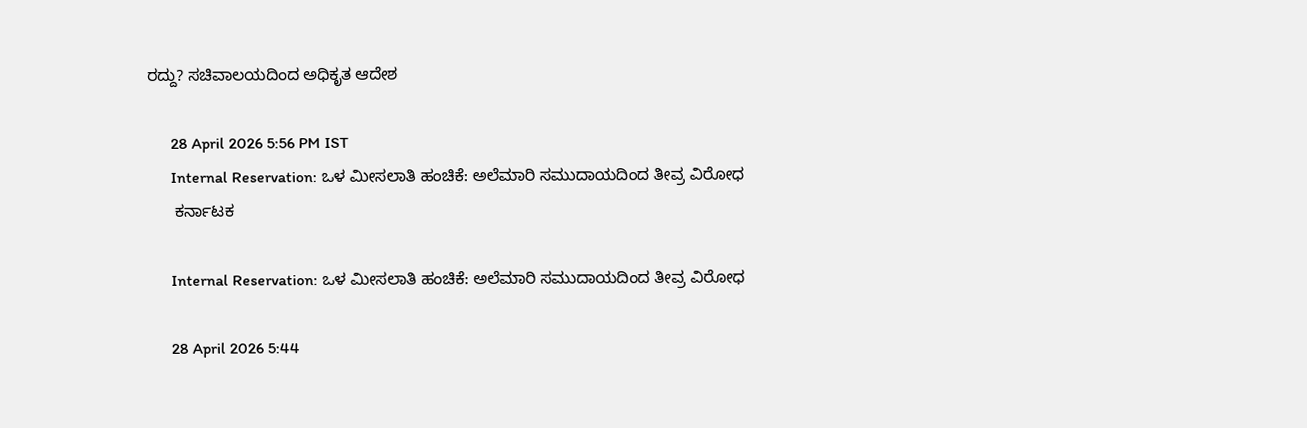ರದ್ದು? ಸಚಿವಾಲಯದಿಂದ ಅಧಿಕೃತ ಆದೇಶ

      28 April 2026 5:56 PM IST
      Internal Reservation: ಒಳ ಮೀಸಲಾತಿ ಹಂಚಿಕೆ: ಅಲೆಮಾರಿ ಸಮುದಾಯದಿಂದ ತೀವ್ರ ವಿರೋಧ
      ಕರ್ನಾಟಕ

      Internal Reservation: ಒಳ ಮೀಸಲಾತಿ ಹಂಚಿಕೆ: ಅಲೆಮಾರಿ ಸಮುದಾಯದಿಂದ ತೀವ್ರ ವಿರೋಧ

      28 April 2026 5:44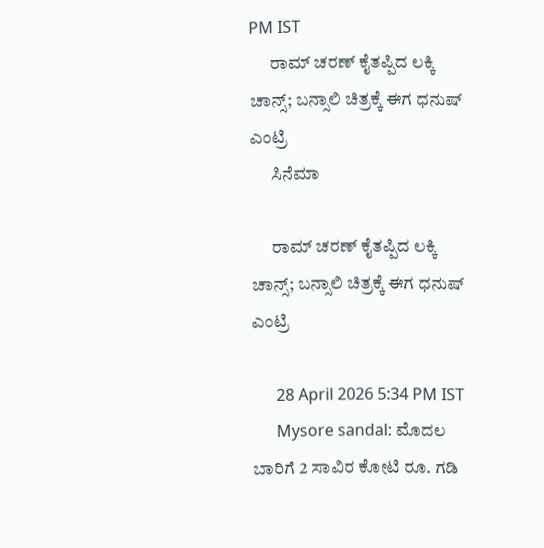PM IST
      ರಾಮ್ ಚರಣ್ ಕೈತಪ್ಪಿದ ಲಕ್ಕಿ ಚಾನ್ಸ್; ಬನ್ಸಾಲಿ ಚಿತ್ರಕ್ಕೆ ಈಗ ಧನುಷ್ ಎಂಟ್ರಿ
      ಸಿನೆಮಾ

      ರಾಮ್ ಚರಣ್ ಕೈತಪ್ಪಿದ ಲಕ್ಕಿ ಚಾನ್ಸ್; ಬನ್ಸಾಲಿ ಚಿತ್ರಕ್ಕೆ ಈಗ ಧನುಷ್ ಎಂಟ್ರಿ

      28 April 2026 5:34 PM IST
      Mysore sandal: ಮೊದಲ ಬಾರಿಗೆ 2 ಸಾವಿರ ಕೋಟಿ ರೂ. ಗಡಿ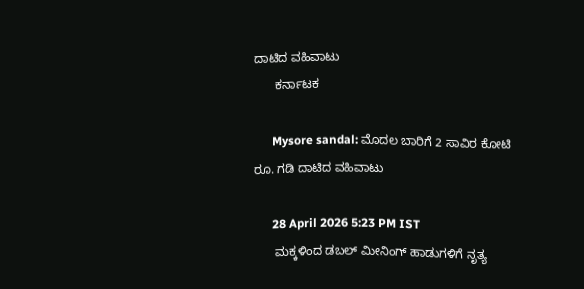ದಾಟಿದ ವಹಿವಾಟು
      ಕರ್ನಾಟಕ

      Mysore sandal: ಮೊದಲ ಬಾರಿಗೆ 2 ಸಾವಿರ ಕೋಟಿ ರೂ. ಗಡಿ ದಾಟಿದ ವಹಿವಾಟು

      28 April 2026 5:23 PM IST
      ಮಕ್ಕಳಿಂದ ಡಬಲ್ ಮೀನಿಂಗ್ ಹಾಡುಗಳಿಗೆ ನೃತ್ಯ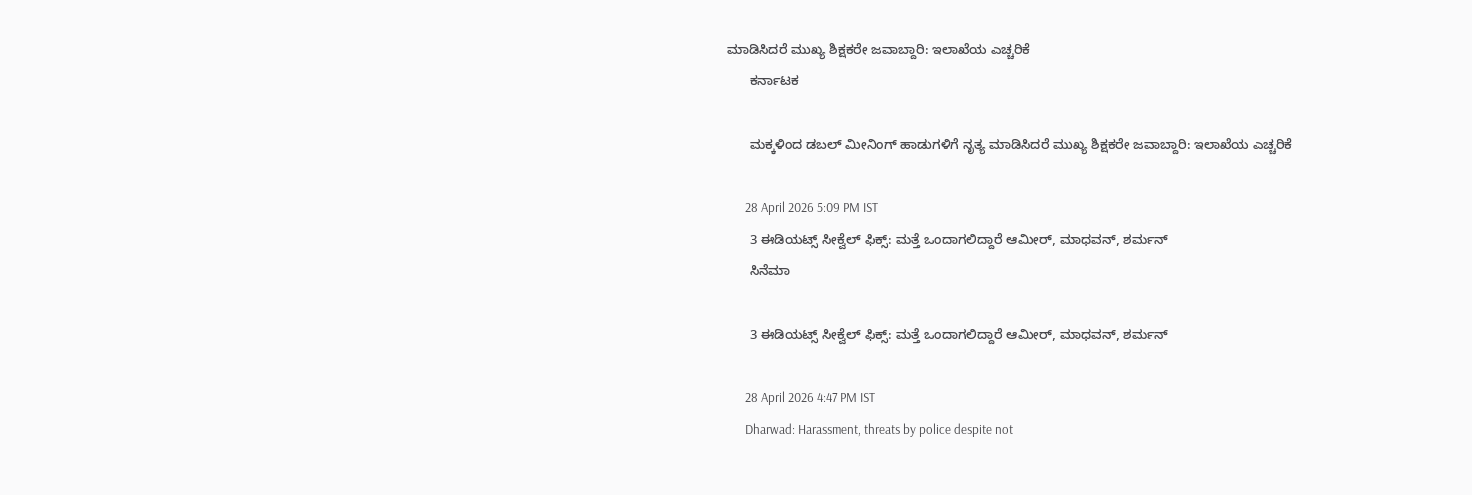ಮಾಡಿಸಿದರೆ ಮುಖ್ಯ ಶಿಕ್ಷಕರೇ ಜವಾಬ್ದಾರಿ: ಇಲಾಖೆಯ ಎಚ್ಚರಿಕೆ
      ಕರ್ನಾಟಕ

      ಮಕ್ಕಳಿಂದ ಡಬಲ್ ಮೀನಿಂಗ್ ಹಾಡುಗಳಿಗೆ ನೃತ್ಯ ಮಾಡಿಸಿದರೆ ಮುಖ್ಯ ಶಿಕ್ಷಕರೇ ಜವಾಬ್ದಾರಿ: ಇಲಾಖೆಯ ಎಚ್ಚರಿಕೆ

      28 April 2026 5:09 PM IST
      3 ಈಡಿಯಟ್ಸ್ ಸೀಕ್ವೆಲ್ ಫಿಕ್ಸ್: ಮತ್ತೆ ಒಂದಾಗಲಿದ್ದಾರೆ ಆಮೀರ್, ಮಾಧವನ್, ಶರ್ಮನ್
      ಸಿನೆಮಾ

      3 ಈಡಿಯಟ್ಸ್ ಸೀಕ್ವೆಲ್ ಫಿಕ್ಸ್: ಮತ್ತೆ ಒಂದಾಗಲಿದ್ದಾರೆ ಆಮೀರ್, ಮಾಧವನ್, ಶರ್ಮನ್

      28 April 2026 4:47 PM IST
      Dharwad: Harassment, threats by police despite not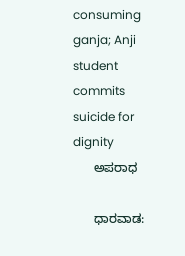consuming ganja; Anji student commits suicide for dignity
      ಅಪರಾಧ

      ಧಾರವಾಡ: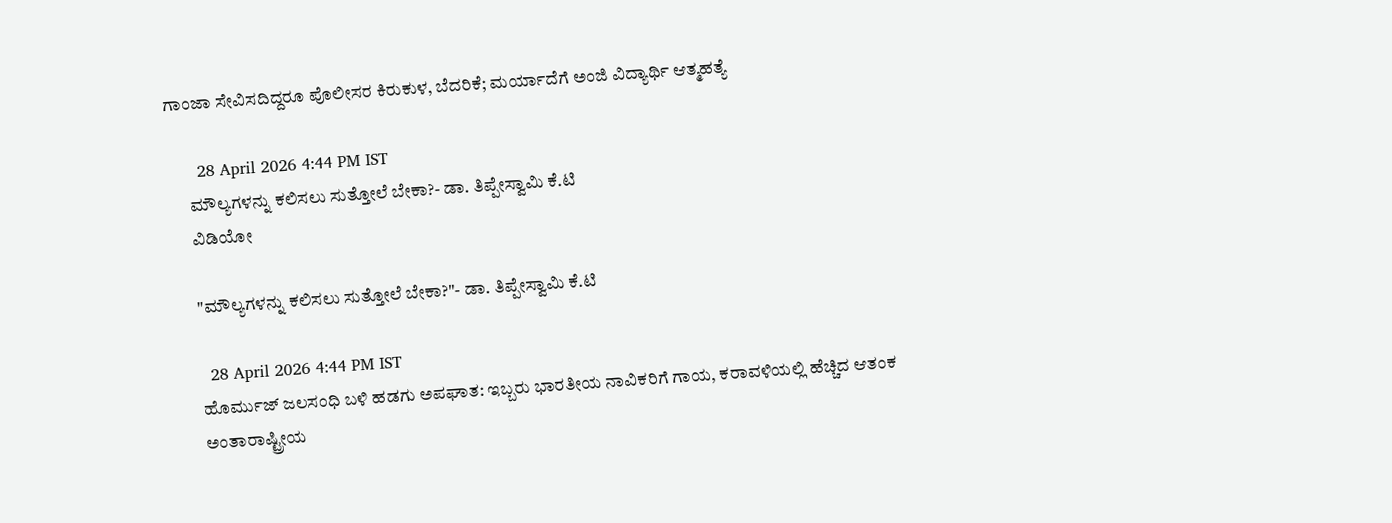ಗಾಂಜಾ ಸೇವಿಸದಿದ್ದರೂ ಪೊಲೀಸರ ಕಿರುಕುಳ, ಬೆದರಿಕೆ; ಮರ್ಯಾದೆಗೆ ಅಂಜಿ ವಿದ್ಯಾರ್ಥಿ ಆತ್ಮಹತ್ಯೆ

      28 April 2026 4:44 PM IST
      ಮೌಲ್ಯಗಳನ್ನು ಕಲಿಸಲು ಸುತ್ತೋಲೆ ಬೇಕಾ?- ಡಾ. ತಿಪ್ಪೇಸ್ವಾಮಿ ಕೆ.ಟಿ
      ವಿಡಿಯೋ

      "ಮೌಲ್ಯಗಳನ್ನು ಕಲಿಸಲು ಸುತ್ತೋಲೆ ಬೇಕಾ?"- ಡಾ. ತಿಪ್ಪೇಸ್ವಾಮಿ ಕೆ.ಟಿ

      28 April 2026 4:44 PM IST
      ಹೊರ್ಮುಜ್ ಜಲಸಂಧಿ ಬಳಿ ಹಡಗು ಅಪಘಾತ: ಇಬ್ಬರು ಭಾರತೀಯ ನಾವಿಕರಿಗೆ ಗಾಯ, ಕರಾವಳಿಯಲ್ಲಿ ಹೆಚ್ಚಿದ ಆತಂಕ
      ಅಂತಾರಾಷ್ಟ್ರೀಯ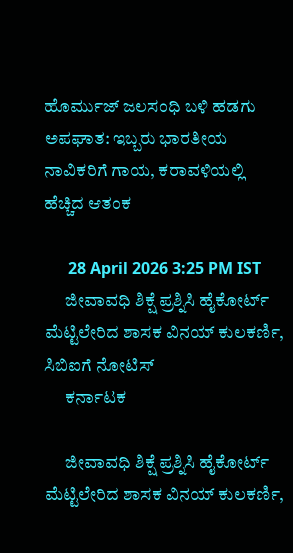ಹೊರ್ಮುಜ್ ಜಲಸಂಧಿ ಬಳಿ ಹಡಗು ಅಪಘಾತ: ಇಬ್ಬರು ಭಾರತೀಯ ನಾವಿಕರಿಗೆ ಗಾಯ, ಕರಾವಳಿಯಲ್ಲಿ ಹೆಚ್ಚಿದ ಆತಂಕ

      28 April 2026 3:25 PM IST
      ಜೀವಾವಧಿ ಶಿಕ್ಷೆ ಪ್ರಶ್ನಿಸಿ ಹೈಕೋರ್ಟ್ ಮೆಟ್ಟಿಲೇರಿದ ಶಾಸಕ ವಿನಯ್‌ ಕುಲಕರ್ಣಿ, ಸಿಬಿಐಗೆ ನೋಟಿಸ್
      ಕರ್ನಾಟಕ

      ಜೀವಾವಧಿ ಶಿಕ್ಷೆ ಪ್ರಶ್ನಿಸಿ ಹೈಕೋರ್ಟ್ ಮೆಟ್ಟಿಲೇರಿದ ಶಾಸಕ ವಿನಯ್‌ ಕುಲಕರ್ಣಿ,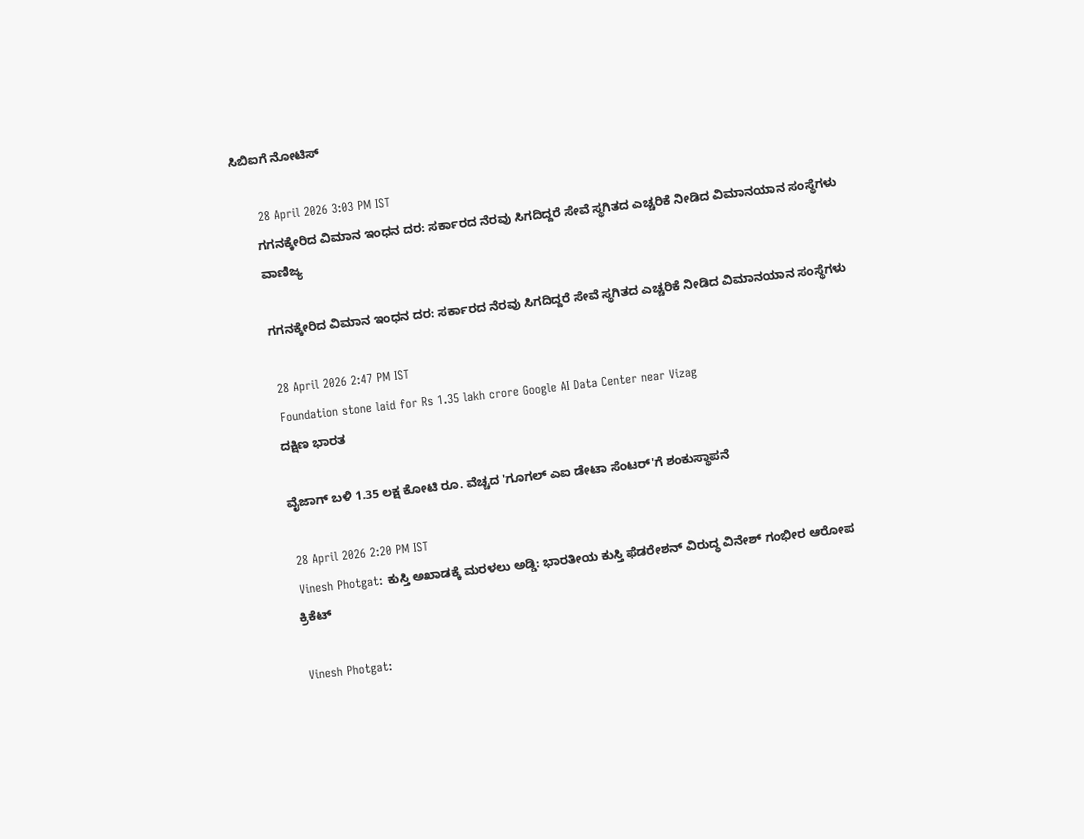ಸಿಬಿಐಗೆ ನೋಟಿಸ್

      28 April 2026 3:03 PM IST
      ಗಗನಕ್ಕೇರಿದ ವಿಮಾನ ಇಂಧನ ದರ: ಸರ್ಕಾರದ ನೆರವು ಸಿಗದಿದ್ದರೆ ಸೇವೆ ಸ್ಥಗಿತದ ಎಚ್ಚರಿಕೆ ನೀಡಿದ ವಿಮಾನಯಾನ ಸಂಸ್ಥೆಗಳು
      ವಾಣಿಜ್ಯ

      ಗಗನಕ್ಕೇರಿದ ವಿಮಾನ ಇಂಧನ ದರ: ಸರ್ಕಾರದ ನೆರವು ಸಿಗದಿದ್ದರೆ ಸೇವೆ ಸ್ಥಗಿತದ ಎಚ್ಚರಿಕೆ ನೀಡಿದ ವಿಮಾನಯಾನ ಸಂಸ್ಥೆಗಳು

      28 April 2026 2:47 PM IST
      Foundation stone laid for Rs 1.35 lakh crore Google AI Data Center near Vizag
      ದಕ್ಷಿಣ ಭಾರತ

      ವೈಜಾಗ್ ಬಳಿ 1.35 ಲಕ್ಷ ಕೋಟಿ ರೂ. ವೆಚ್ಚದ 'ಗೂಗಲ್ ಎಐ ಡೇಟಾ ಸೆಂಟರ್'ಗೆ ಶಂಕುಸ್ಥಾಪನೆ

      28 April 2026 2:20 PM IST
      Vinesh Photgat: ಕುಸ್ತಿ ಅಖಾಡಕ್ಕೆ ಮರಳಲು ಅಡ್ಡಿ: ಭಾರತೀಯ ಕುಸ್ತಿ ಫೆಡರೇಶನ್ ವಿರುದ್ಧ ವಿನೇಶ್ ಗಂಭೀರ ಆರೋಪ
      ಕ್ರಿಕೆಟ್

      Vinesh Photgat: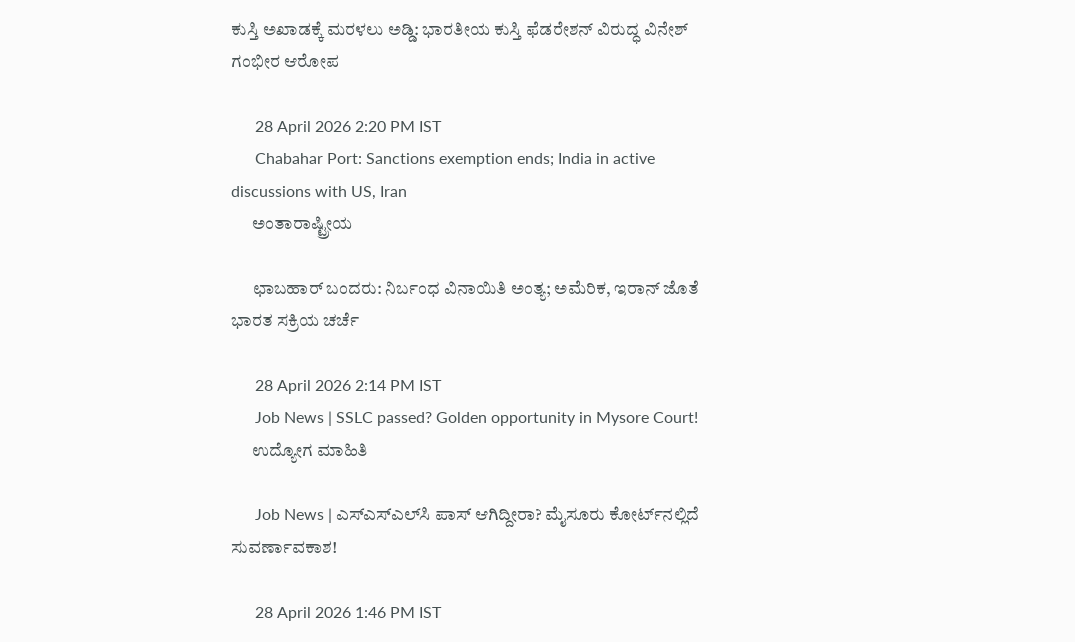ಕುಸ್ತಿ ಅಖಾಡಕ್ಕೆ ಮರಳಲು ಅಡ್ಡಿ: ಭಾರತೀಯ ಕುಸ್ತಿ ಫೆಡರೇಶನ್ ವಿರುದ್ಧ ವಿನೇಶ್ ಗಂಭೀರ ಆರೋಪ

      28 April 2026 2:20 PM IST
      Chabahar Port: Sanctions exemption ends; India in active discussions with US, Iran
      ಅಂತಾರಾಷ್ಟ್ರೀಯ

      ಛಾಬಹಾರ್‌ ಬಂದರು: ನಿರ್ಬಂಧ ವಿನಾಯಿತಿ ಅಂತ್ಯ; ಅಮೆರಿಕ, ಇರಾನ್ ಜೊತೆ ಭಾರತ ಸಕ್ರಿಯ ಚರ್ಚೆ

      28 April 2026 2:14 PM IST
      Job News | SSLC passed? Golden opportunity in Mysore Court!
      ಉದ್ಯೋಗ ಮಾಹಿತಿ

      Job News | ಎಸ್‌ಎಸ್‌ಎಲ್‌ಸಿ ಪಾಸ್‌ ಆಗಿದ್ದೀರಾ? ಮೈಸೂರು ಕೋರ್ಟ್‌ನಲ್ಲಿದೆ ಸುವರ್ಣಾವಕಾಶ!

      28 April 2026 1:46 PM IST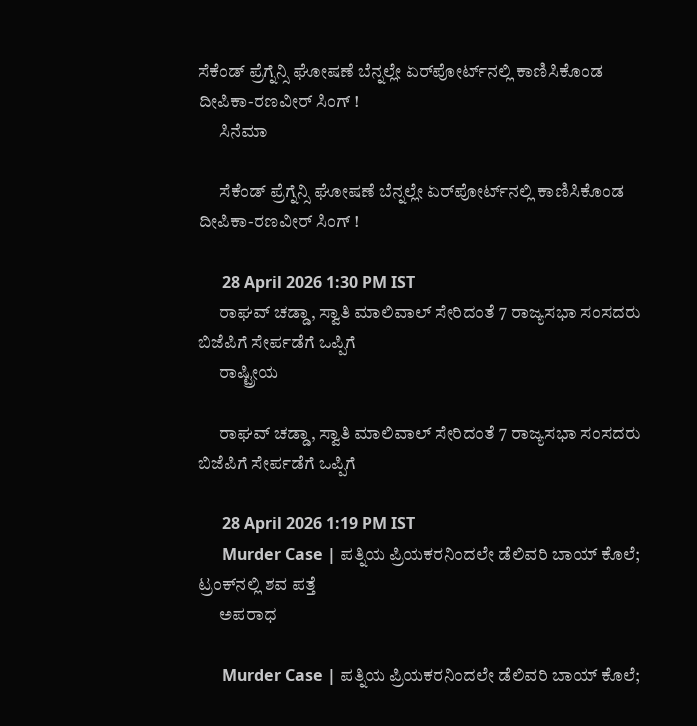ಸೆಕೆಂಡ್‌ ಪ್ರೆಗ್ನೆನ್ಸಿ ಘೋಷಣೆ ಬೆನ್ನಲ್ಲೇ ಏರ್‌ಪೋರ್ಟ್‌ನಲ್ಲಿ ಕಾಣಿಸಿಕೊಂಡ ದೀಪಿಕಾ-ರಣವೀರ್‌ ಸಿಂಗ್‌ !
      ಸಿನೆಮಾ

      ಸೆಕೆಂಡ್‌ ಪ್ರೆಗ್ನೆನ್ಸಿ ಘೋಷಣೆ ಬೆನ್ನಲ್ಲೇ ಏರ್‌ಪೋರ್ಟ್‌ನಲ್ಲಿ ಕಾಣಿಸಿಕೊಂಡ ದೀಪಿಕಾ-ರಣವೀರ್‌ ಸಿಂಗ್‌ !

      28 April 2026 1:30 PM IST
      ರಾಘವ್ ಚಡ್ಡಾ, ಸ್ವಾತಿ ಮಾಲಿವಾಲ್ ಸೇರಿದಂತೆ 7 ರಾಜ್ಯಸಭಾ ಸಂಸದರು ಬಿಜೆಪಿಗೆ ಸೇರ್ಪಡೆಗೆ ಒಪ್ಪಿಗೆ
      ರಾಷ್ಟ್ರೀಯ

      ರಾಘವ್ ಚಡ್ಡಾ, ಸ್ವಾತಿ ಮಾಲಿವಾಲ್ ಸೇರಿದಂತೆ 7 ರಾಜ್ಯಸಭಾ ಸಂಸದರು ಬಿಜೆಪಿಗೆ ಸೇರ್ಪಡೆಗೆ ಒಪ್ಪಿಗೆ

      28 April 2026 1:19 PM IST
      Murder Case | ಪತ್ನಿಯ ಪ್ರಿಯಕರನಿಂದಲೇ ಡೆಲಿವರಿ ಬಾಯ್ ಕೊಲೆ; ಟ್ರಂಕ್‌ನಲ್ಲಿ ಶವ ಪತ್ತೆ
      ಅಪರಾಧ

      Murder Case | ಪತ್ನಿಯ ಪ್ರಿಯಕರನಿಂದಲೇ ಡೆಲಿವರಿ ಬಾಯ್ ಕೊಲೆ;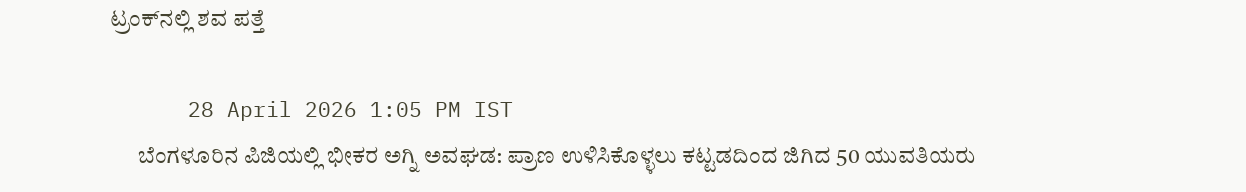ಟ್ರಂಕ್‌ನಲ್ಲಿ ಶವ ಪತ್ತೆ

      28 April 2026 1:05 PM IST
      ಬೆಂಗಳೂರಿನ ಪಿಜಿಯಲ್ಲಿ ಭೀಕರ ಅಗ್ನಿ ಅವಘಡ: ಪ್ರಾಣ ಉಳಿಸಿಕೊಳ್ಳಲು ಕಟ್ಟಡದಿಂದ ಜಿಗಿದ 50 ಯುವತಿಯರು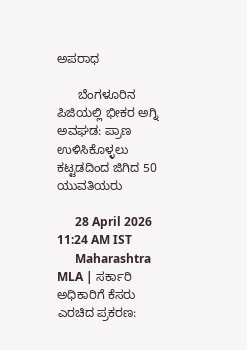ಅಪರಾಧ

      ಬೆಂಗಳೂರಿನ ಪಿಜಿಯಲ್ಲಿ ಭೀಕರ ಅಗ್ನಿ ಅವಘಡ: ಪ್ರಾಣ ಉಳಿಸಿಕೊಳ್ಳಲು ಕಟ್ಟಡದಿಂದ ಜಿಗಿದ 50 ಯುವತಿಯರು

      28 April 2026 11:24 AM IST
      Maharashtra MLA | ಸರ್ಕಾರಿ ಅಧಿಕಾರಿಗೆ ಕೆಸರು ಎರಚಿದ ಪ್ರಕರಣ: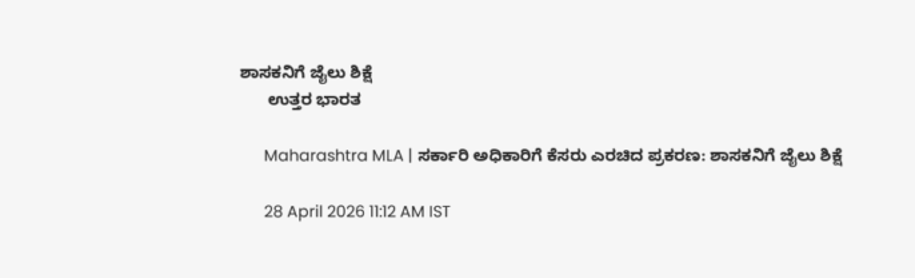ಶಾಸಕನಿಗೆ ಜೈಲು ಶಿಕ್ಷೆ
      ಉತ್ತರ ಭಾರತ

      Maharashtra MLA | ಸರ್ಕಾರಿ ಅಧಿಕಾರಿಗೆ ಕೆಸರು ಎರಚಿದ ಪ್ರಕರಣ: ಶಾಸಕನಿಗೆ ಜೈಲು ಶಿಕ್ಷೆ

      28 April 2026 11:12 AM IST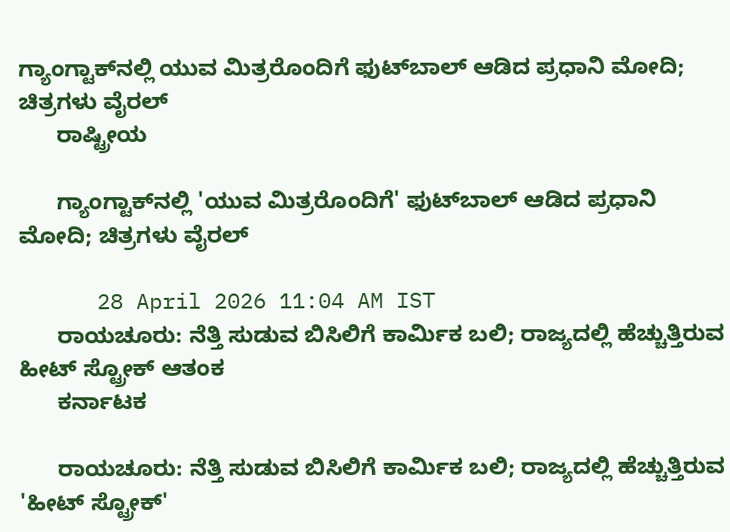ಗ್ಯಾಂಗ್ಟಾಕ್‌ನಲ್ಲಿ ಯುವ ಮಿತ್ರರೊಂದಿಗೆ ಫುಟ್‌ಬಾಲ್ ಆಡಿದ ಪ್ರಧಾನಿ ಮೋದಿ; ಚಿತ್ರಗಳು ವೈರಲ್
      ರಾಷ್ಟ್ರೀಯ

      ಗ್ಯಾಂಗ್ಟಾಕ್‌ನಲ್ಲಿ 'ಯುವ ಮಿತ್ರರೊಂದಿಗೆ' ಫುಟ್‌ಬಾಲ್ ಆಡಿದ ಪ್ರಧಾನಿ ಮೋದಿ; ಚಿತ್ರಗಳು ವೈರಲ್

      28 April 2026 11:04 AM IST
      ರಾಯಚೂರು: ನೆತ್ತಿ ಸುಡುವ ಬಿಸಿಲಿಗೆ ಕಾರ್ಮಿಕ ಬಲಿ; ರಾಜ್ಯದಲ್ಲಿ ಹೆಚ್ಚುತ್ತಿರುವ ಹೀಟ್ ಸ್ಟ್ರೋಕ್ ಆತಂಕ
      ಕರ್ನಾಟಕ

      ರಾಯಚೂರು: ನೆತ್ತಿ ಸುಡುವ ಬಿಸಿಲಿಗೆ ಕಾರ್ಮಿಕ ಬಲಿ; ರಾಜ್ಯದಲ್ಲಿ ಹೆಚ್ಚುತ್ತಿರುವ 'ಹೀಟ್ ಸ್ಟ್ರೋಕ್'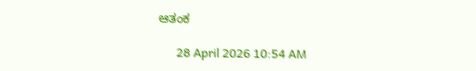ಆತಂಕ

      28 April 2026 10:54 AM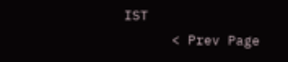IST
      < Prev Page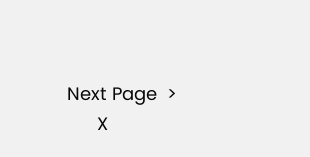Next Page  >
      X